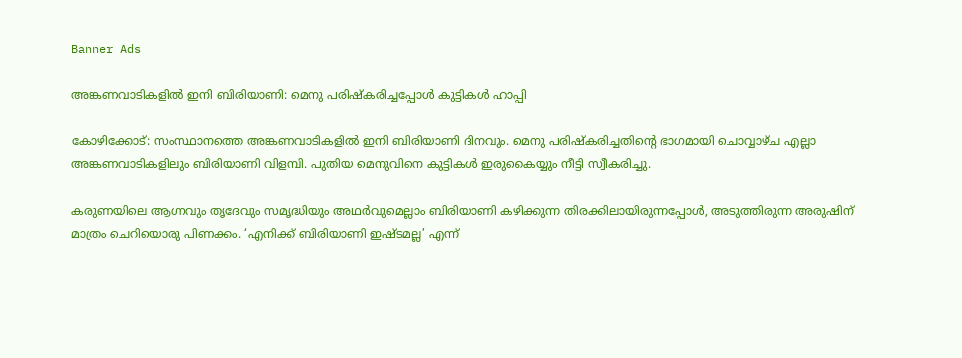Banner Ads

അങ്കണവാടികളിൽ ഇനി ബിരിയാണി: മെനു പരിഷ്കരിച്ചപ്പോൾ കുട്ടികൾ ഹാപ്പി

കോഴിക്കോട്: സംസ്ഥാനത്തെ അങ്കണവാടികളിൽ ഇനി ബിരിയാണി ദിനവും. മെനു പരിഷ്കരിച്ചതിൻ്റെ ഭാഗമായി ചൊവ്വാഴ്ച എല്ലാ അങ്കണവാടികളിലും ബിരിയാണി വിളമ്പി. പുതിയ മെനുവിനെ കുട്ടികൾ ഇരുകൈയ്യും നീട്ടി സ്വീകരിച്ചു.

കരുണയിലെ ആഗ്നവും തൃദേവും സമൃദ്ധിയും അഥർവുമെല്ലാം ബിരിയാണി കഴിക്കുന്ന തിരക്കിലായിരുന്നപ്പോൾ, അടുത്തിരുന്ന അരുഷിന് മാത്രം ചെറിയൊരു പിണക്കം. ‘എനിക്ക് ബിരിയാണി ഇഷ്ടമല്ല’ എന്ന്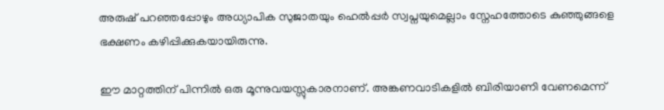അരുഷ് പറഞ്ഞപ്പോഴും അധ്യാപിക സുജാതയും ഹെൽപ്പർ സ്വപ്നയുമെല്ലാം സ്നേഹത്തോടെ കുഞ്ഞുങ്ങളെ ഭക്ഷണം കഴിപ്പിക്കുകയായിരുന്നു.

ഈ മാറ്റത്തിന് പിന്നിൽ ഒരു മൂന്നുവയസ്സുകാരനാണ്. അങ്കണവാടികളിൽ ബിരിയാണി വേണമെന്ന്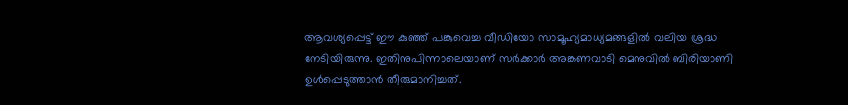ആവശ്യപ്പെട്ട് ഈ കുഞ്ഞ് പങ്കുവെച്ച വീഡിയോ സാമൂഹ്യമാധ്യമങ്ങളിൽ വലിയ ശ്രദ്ധ നേടിയിരുന്നു. ഇതിനുപിന്നാലെയാണ് സർക്കാർ അങ്കണവാടി മെനുവിൽ ബിരിയാണി ഉൾപ്പെടുത്താൻ തീരുമാനിച്ചത്.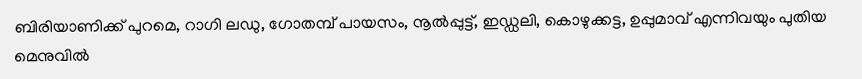ബിരിയാണിക്ക് പുറമെ, റാഗി ലഡു, ഗോതമ്പ് പായസം, നൂൽപ്പുട്ട്, ഇഡ്ഡലി, കൊഴുക്കട്ട, ഉപ്പുമാവ് എന്നിവയും പുതിയ മെനുവിൽ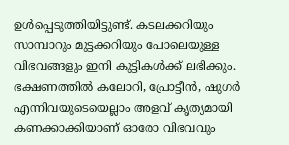ഉൾപ്പെടുത്തിയിട്ടുണ്ട്. കടലക്കറിയും സാമ്പാറും മുട്ടക്കറിയും പോലെയുള്ള വിഭവങ്ങളും ഇനി കുട്ടികൾക്ക് ലഭിക്കും. ഭക്ഷണത്തിൽ കലോറി, പ്രോട്ടീൻ, ഷുഗർ എന്നിവയുടെയെല്ലാം അളവ് കൃത്യമായി കണക്കാക്കിയാണ് ഓരോ വിഭവവും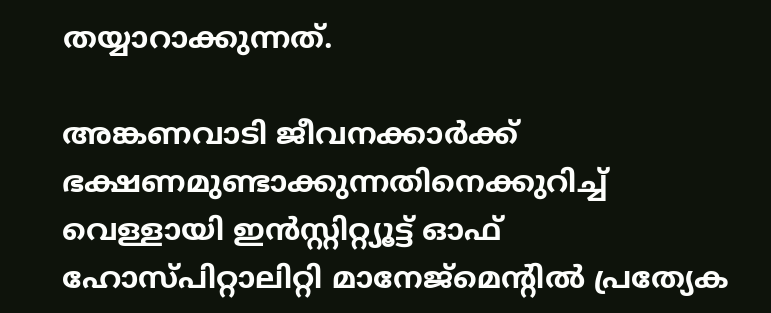തയ്യാറാക്കുന്നത്.

അങ്കണവാടി ജീവനക്കാർക്ക് ഭക്ഷണമുണ്ടാക്കുന്നതിനെക്കുറിച്ച് വെള്ളായി ഇൻസ്റ്റിറ്റ്യൂട്ട് ഓഫ് ഹോസ്പിറ്റാലിറ്റി മാനേജ്‌മെൻ്റിൽ പ്രത്യേക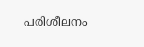പരിശീലനം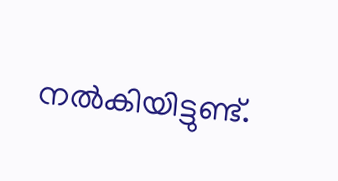നൽകിയിട്ടുണ്ട്.